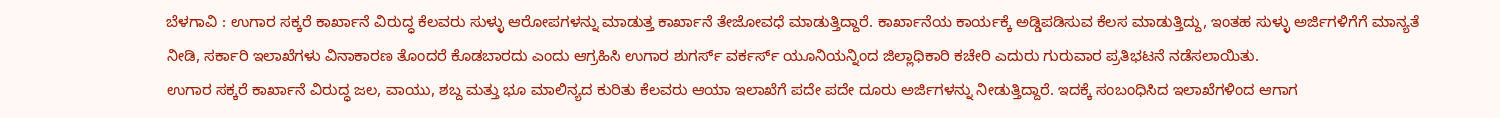ಬೆಳಗಾವಿ : ಉಗಾರ ಸಕ್ಕರೆ ಕಾರ್ಖಾನೆ ವಿರುದ್ಧ ಕೆಲವರು ಸುಳ್ಳು ಆರೋಪಗಳನ್ನು ಮಾಡುತ್ತ ಕಾರ್ಖಾನೆ ತೇಜೋವಧೆ ಮಾಡುತ್ತಿದ್ದಾರೆ. ಕಾರ್ಖಾನೆಯ ಕಾರ್ಯಕ್ಕೆ ಅಡ್ಡಿಪಡಿಸುವ ಕೆಲಸ ಮಾಡುತ್ತಿದ್ದು, ಇಂತಹ ಸುಳ್ಳು ಅರ್ಜಿಗಳಿಗೆಗೆ ಮಾನ್ಯತೆ ನೀಡಿ, ಸರ್ಕಾರಿ ಇಲಾಖೆಗಳು ವಿನಾಕಾರಣ ತೊಂದರೆ ಕೊಡಬಾರದು ಎಂದು ಆಗ್ರಹಿಸಿ ಉಗಾರ ಶುಗರ್ಸ್ ವರ್ಕರ್ಸ್ ಯೂನಿಯನ್ನಿಂದ ಜಿಲ್ಲಾಧಿಕಾರಿ ಕಚೇರಿ ಎದುರು ಗುರುವಾರ ಪ್ರತಿಭಟನೆ ನಡೆಸಲಾಯಿತು.
ಉಗಾರ ಸಕ್ಕರೆ ಕಾರ್ಖಾನೆ ವಿರುದ್ಧ ಜಲ, ವಾಯು, ಶಬ್ದ ಮತ್ತು ಭೂ ಮಾಲಿನ್ಯದ ಕುರಿತು ಕೆಲವರು ಆಯಾ ಇಲಾಖೆಗೆ ಪದೇ ಪದೇ ದೂರು ಅರ್ಜಿಗಳನ್ನು ನೀಡುತ್ತಿದ್ದಾರೆ. ಇದಕ್ಕೆ ಸಂಬಂಧಿಸಿದ ಇಲಾಖೆಗಳಿಂದ ಆಗಾಗ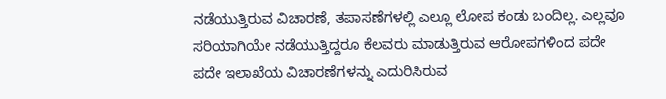ನಡೆಯುತ್ತಿರುವ ವಿಚಾರಣೆ, ತಪಾಸಣೆಗಳಲ್ಲಿ ಎಲ್ಲೂ ಲೋಪ ಕಂಡು ಬಂದಿಲ್ಲ. ಎಲ್ಲವೂ ಸರಿಯಾಗಿಯೇ ನಡೆಯುತ್ತಿದ್ದರೂ ಕೆಲವರು ಮಾಡುತ್ತಿರುವ ಆರೋಪಗಳಿಂದ ಪದೇ ಪದೇ ಇಲಾಖೆಯ ವಿಚಾರಣೆಗಳನ್ನು ಎದುರಿಸಿರುವ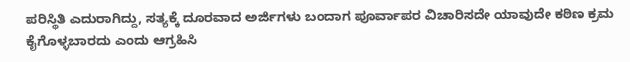ಪರಿಸ್ಥಿತಿ ಎದುರಾಗಿದ್ದು, ಸತ್ಯಕ್ಕೆ ದೂರವಾದ ಅರ್ಜಿಗಳು ಬಂದಾಗ ಪೂರ್ವಾಪರ ವಿಚಾರಿಸದೇ ಯಾವುದೇ ಕಠಿಣ ಕ್ರಮ ಕೈಗೊಳ್ಳಬಾರದು ಎಂದು ಆಗ್ರಹಿಸಿ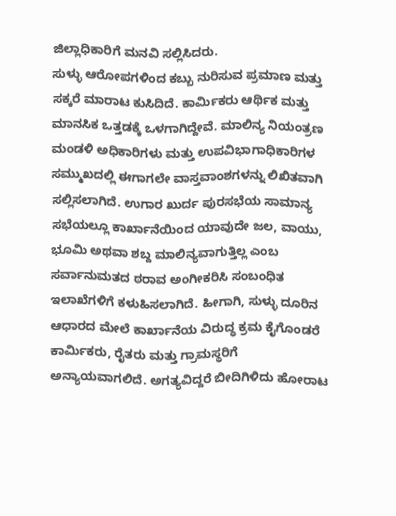ಜಿಲ್ಲಾಧಿಕಾರಿಗೆ ಮನವಿ ಸಲ್ಲಿಸಿದರು.
ಸುಳ್ಳು ಆರೋಪಗಳಿಂದ ಕಬ್ಬು ನುರಿಸುವ ಪ್ರಮಾಣ ಮತ್ತು ಸಕ್ಕರೆ ಮಾರಾಟ ಕುಸಿದಿದೆ. ಕಾರ್ಮಿಕರು ಆರ್ಥಿಕ ಮತ್ತು ಮಾನಸಿಕ ಒತ್ತಡಕ್ಕೆ ಒಳಗಾಗಿದ್ದೇವೆ. ಮಾಲಿನ್ಯ ನಿಯಂತ್ರಣ ಮಂಡಳಿ ಅಧಿಕಾರಿಗಳು ಮತ್ತು ಉಪವಿಭಾಗಾಧಿಕಾರಿಗಳ ಸಮ್ಮುಖದಲ್ಲಿ ಈಗಾಗಲೇ ವಾಸ್ತವಾಂಶಗಳನ್ನು ಲಿಖಿತವಾಗಿ ಸಲ್ಲಿಸಲಾಗಿದೆ. ಉಗಾರ ಖುರ್ದ ಪುರಸಭೆಯ ಸಾಮಾನ್ಯ ಸಭೆಯಲ್ಲೂ ಕಾರ್ಖಾನೆಯಿಂದ ಯಾವುದೇ ಜಲ, ವಾಯು, ಭೂಮಿ ಅಥವಾ ಶಬ್ದ ಮಾಲಿನ್ಯವಾಗುತ್ತಿಲ್ಲ ಎಂಬ ಸರ್ವಾನುಮತದ ಠರಾವ ಅಂಗೀಕರಿಸಿ ಸಂಬಂಧಿತ ಇಲಾಖೆಗಳಿಗೆ ಕಳುಹಿಸಲಾಗಿದೆ. ಹೀಗಾಗಿ, ಸುಳ್ಳು ದೂರಿನ ಆಧಾರದ ಮೇಲೆ ಕಾರ್ಖಾನೆಯ ವಿರುದ್ಧ ಕ್ರಮ ಕೈಗೊಂಡರೆ ಕಾರ್ಮಿಕರು, ರೈತರು ಮತ್ತು ಗ್ರಾಮಸ್ಥರಿಗೆ ಅನ್ಯಾಯವಾಗಲಿದೆ. ಅಗತ್ಯವಿದ್ದರೆ ಬೀದಿಗಿಳಿದು ಹೋರಾಟ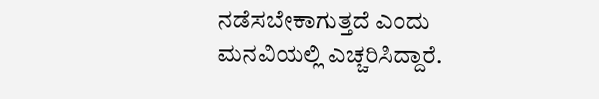ನಡೆಸಬೇಕಾಗುತ್ತದೆ ಎಂದು ಮನವಿಯಲ್ಲಿ ಎಚ್ಚರಿಸಿದ್ದಾರೆ.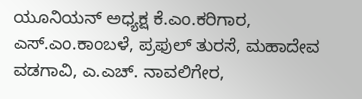ಯೂನಿಯನ್ ಅಧ್ಯಕ್ಷ ಕೆ.ಎಂ.ಕರಿಗಾರ, ಎಸ್.ಎಂ.ಕಾಂಬಳೆ, ಪ್ರಫುಲ್ ತುರಸೆ, ಮಹಾದೇವ ವಡಗಾವಿ, ಎ.ಎಚ್. ನಾವಲಿಗೇರ,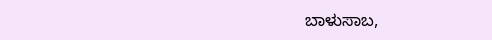ಬಾಳುಸಾಬ,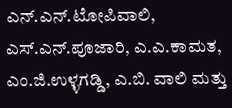ಎನ್.ಎನ್.ಟೋಪಿವಾಲಿ, ಎಸ್.ಎನ್.ಪೂಜಾರಿ, ಎ.ಎ.ಕಾಮತ, ಎಂ.ಜಿ.ಉಳ್ಳಗಡ್ಡಿ, ಎ.ಬಿ. ವಾಲಿ ಮತ್ತು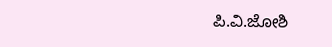ಪಿ.ವಿ.ಜೋಶಿ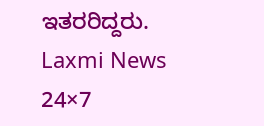ಇತರರಿದ್ದರು.
Laxmi News 24×7